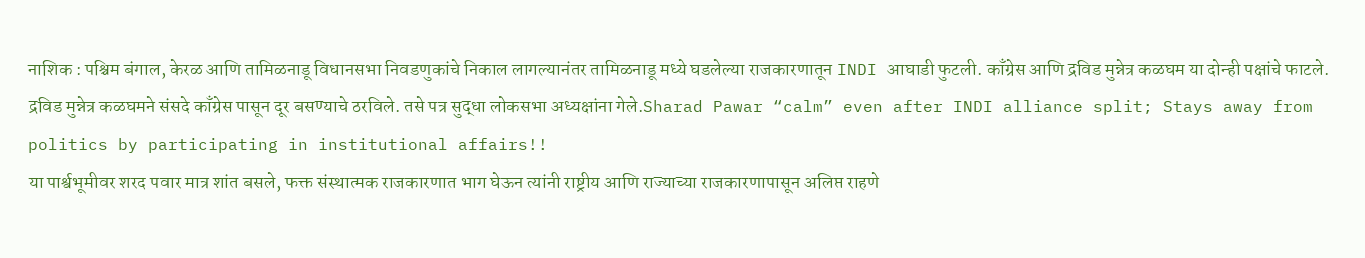नाशिक : पश्चिम बंगाल, केरळ आणि तामिळनाडू विधानसभा निवडणुकांचे निकाल लागल्यानंतर तामिळनाडू मध्ये घडलेल्या राजकारणातून INDI आघाडी फुटली. काँग्रेस आणि द्रविड मुन्नेत्र कळघम या दोन्ही पक्षांचे फाटले. द्रविड मुन्नेत्र कळघमने संसदे काँग्रेस पासून दूर बसण्याचे ठरविले. तसे पत्र सुद्धा लोकसभा अध्यक्षांना गेले.Sharad Pawar “calm” even after INDI alliance split; Stays away from politics by participating in institutional affairs!!
या पार्श्वभूमीवर शरद पवार मात्र शांत बसले, फक्त संस्थात्मक राजकारणात भाग घेऊन त्यांनी राष्ट्रीय आणि राज्याच्या राजकारणापासून अलिप्त राहणे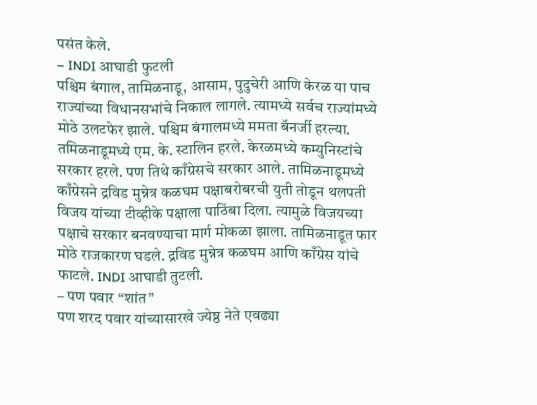पसंत केले.
– INDI आघाडी फुटली
पश्चिम बंगाल, तामिळनाडू, आसाम, पुदुचेरी आणि केरळ या पाच राज्यांच्या विधानसभांचे निकाल लागले. त्यामध्ये सर्वच राज्यांमध्ये मोठे उलटफेर झाले. पश्चिम बंगालमध्ये ममता बॅनर्जी हरल्या. तमिळनाडूमध्ये एम. के. स्टालिन हरले. केरळमध्ये कम्युनिस्टांचे सरकार हरले. पण तिथे काँग्रेसचे सरकार आले. तामिळनाडूमध्ये काँग्रेसने द्रविड मुन्नेत्र कळघम पक्षाबरोबरची युती तोडून थलपती विजय यांच्या टीव्हीके पक्षाला पाठिंबा दिला. त्यामुळे विजयच्या पक्षाचे सरकार बनवण्याचा मार्ग मोकळा झाला. तामिळनाडूत फार मोठे राजकारण घडले. द्रविड मुन्नेत्र कळघम आणि काँग्रेस यांचे फाटले. INDI आघाडी तुटली.
– पण पवार “शांत”
पण शरद पवार यांच्यासारखे ज्येष्ठ नेते एवढ्या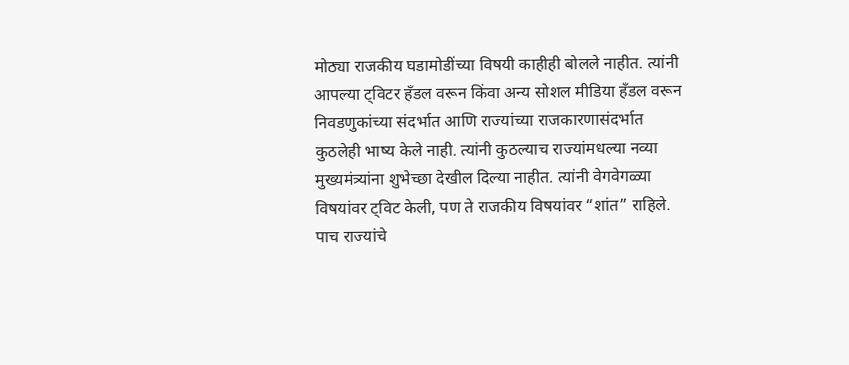मोठ्या राजकीय घडामोडींच्या विषयी काहीही बोलले नाहीत. त्यांनी आपल्या ट्विटर हँडल वरून किंवा अन्य सोशल मीडिया हँडल वरून निवडणुकांच्या संदर्भात आणि राज्यांच्या राजकारणासंदर्भात कुठलेही भाष्य केले नाही. त्यांनी कुठल्याच राज्यांमधल्या नव्या मुख्यमंत्र्यांना शुभेच्छा देखील दिल्या नाहीत. त्यांनी वेगवेगळ्या विषयांवर ट्विट केली, पण ते राजकीय विषयांवर “शांत” राहिले.
पाच राज्यांचे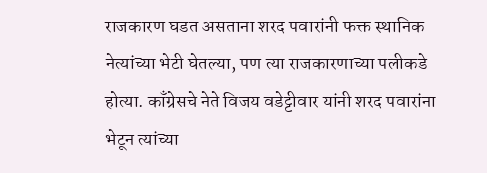राजकारण घडत असताना शरद पवारांनी फक्त स्थानिक नेत्यांच्या भेटी घेतल्या, पण त्या राजकारणाच्या पलीकडे होत्या. काँग्रेसचे नेते विजय वडेट्टीवार यांनी शरद पवारांना भेटून त्यांच्या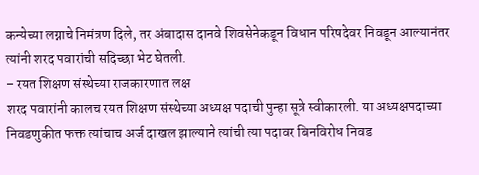कन्येच्या लग्नाचे निमंत्रण दिले, तर अंबादास दानवे शिवसेनेकडून विधान परिषदेवर निवडून आल्यानंतर त्यांनी शरद पवारांची सदिच्छा भेट घेतली.
– रयत शिक्षण संस्थेच्या राजकारणात लक्ष
शरद पवारांनी कालच रयत शिक्षण संस्थेच्या अध्यक्ष पदाची पुन्हा सूत्रे स्वीकारली. या अध्यक्षपदाच्या निवडणुकीत फक्त त्यांचाच अर्ज दाखल झाल्याने त्यांची त्या पदावर बिनविरोध निवड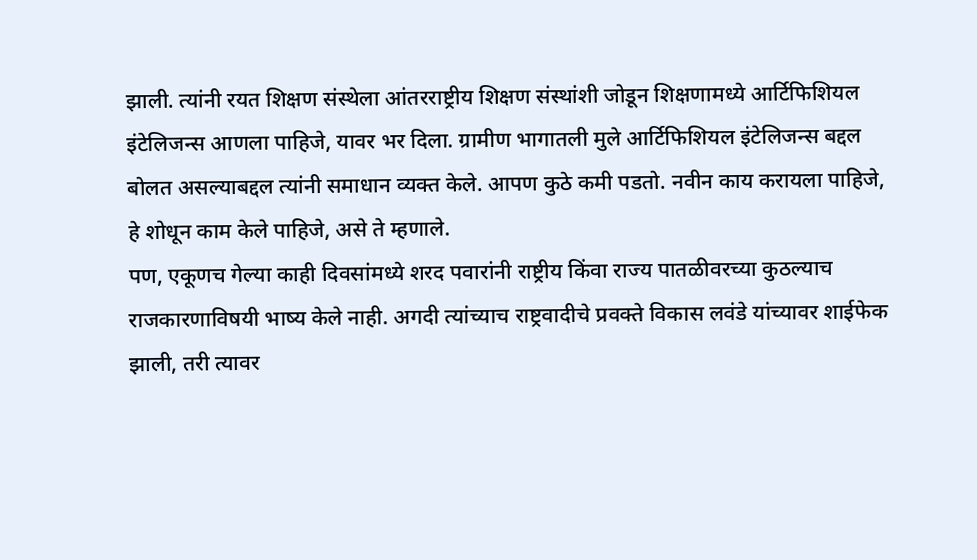झाली. त्यांनी रयत शिक्षण संस्थेला आंतरराष्ट्रीय शिक्षण संस्थांशी जोडून शिक्षणामध्ये आर्टिफिशियल इंटेलिजन्स आणला पाहिजे, यावर भर दिला. ग्रामीण भागातली मुले आर्टिफिशियल इंटेलिजन्स बद्दल बोलत असल्याबद्दल त्यांनी समाधान व्यक्त केले. आपण कुठे कमी पडतो. नवीन काय करायला पाहिजे, हे शोधून काम केले पाहिजे, असे ते म्हणाले.
पण, एकूणच गेल्या काही दिवसांमध्ये शरद पवारांनी राष्ट्रीय किंवा राज्य पातळीवरच्या कुठल्याच राजकारणाविषयी भाष्य केले नाही. अगदी त्यांच्याच राष्ट्रवादीचे प्रवक्ते विकास लवंडे यांच्यावर शाईफेक झाली, तरी त्यावर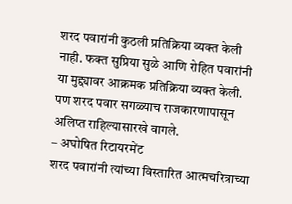शरद पवारांनी कुठली प्रतिक्रिया व्यक्त केली नाही. फक्त सुप्रिया सुळे आणि रोहित पवारांनी या मुद्द्यावर आक्रमक प्रतिक्रिया व्यक्त केली. पण शरद पवार सगळ्याच राजकारणापासून अलिप्त राहिल्यासारखे वागले.
– अघोषित रिटायरमेंट
शरद पवारांनी त्यांच्या विस्तारित आत्मचरित्राच्या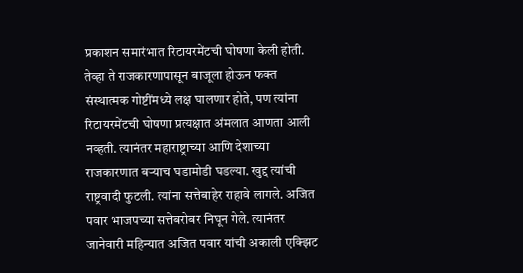प्रकाशन समारंभात रिटायरमेंटची घोषणा केली होती. तेव्हा ते राजकारणापासून बाजूला होऊन फक्त संस्थात्मक गोष्टींमध्ये लक्ष घालणार होते, पण त्यांना रिटायरमेंटची घोषणा प्रत्यक्षात अंमलात आणता आली नव्हती. त्यानंतर महाराष्ट्राच्या आणि देशाच्या राजकारणात बऱ्याच घडामोडी घडल्या. खुद्द त्यांची राष्ट्रवादी फुटली. त्यांना सत्तेबाहेर राहावे लागले. अजित पवार भाजपच्या सत्तेबरोबर निघून गेले. त्यानंतर जानेवारी महिन्यात अजित पवार यांची अकाली एक्झिट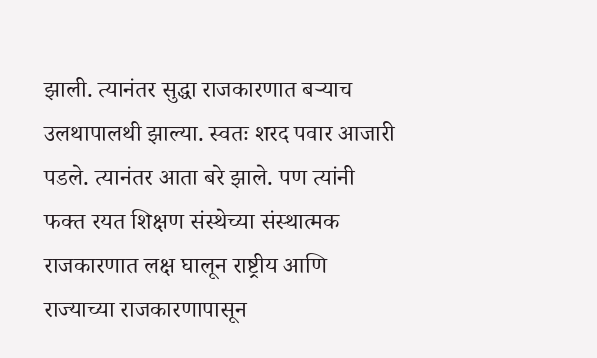झाली. त्यानंतर सुद्धा राजकारणात बऱ्याच उलथापालथी झाल्या. स्वतः शरद पवार आजारी पडले. त्यानंतर आता बरे झाले. पण त्यांनी फक्त रयत शिक्षण संस्थेच्या संस्थात्मक राजकारणात लक्ष घालून राष्ट्रीय आणि राज्याच्या राजकारणापासून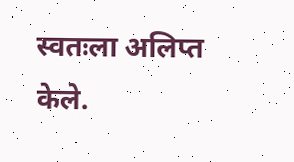स्वतःला अलिप्त केले.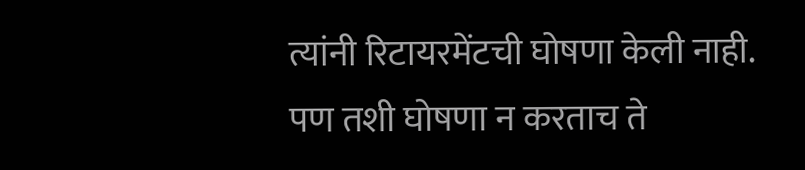त्यांनी रिटायरमेंटची घोषणा केली नाही. पण तशी घोषणा न करताच ते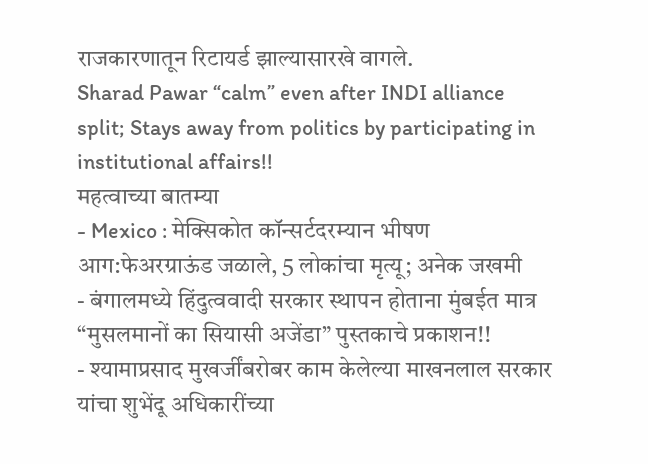राजकारणातून रिटायर्ड झाल्यासारखे वागले.
Sharad Pawar “calm” even after INDI alliance split; Stays away from politics by participating in institutional affairs!!
महत्वाच्या बातम्या
- Mexico : मेक्सिकोत कॉन्सर्टदरम्यान भीषण आग:फेअरग्राऊंड जळाले, 5 लोकांचा मृत्यू; अनेक जखमी
- बंगालमध्ये हिंदुत्ववादी सरकार स्थापन होताना मुंबईत मात्र “मुसलमानों का सियासी अजेंडा” पुस्तकाचे प्रकाशन!!
- श्यामाप्रसाद मुखर्जींबरोबर काम केलेल्या माखनलाल सरकार यांचा शुभेंदू अधिकारींच्या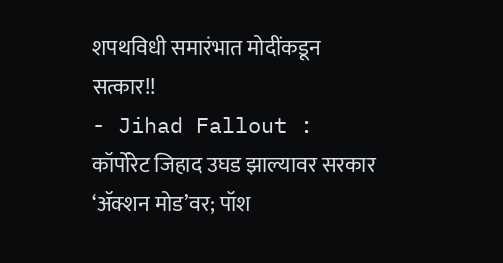शपथविधी समारंभात मोदींकडून सत्कार!!
- Jihad Fallout : कॉर्पोरेट जिहाद उघड झाल्यावर सरकार ‘ॲक्शन मोड’वर; पॉश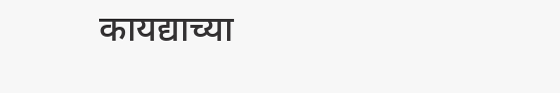कायद्याच्या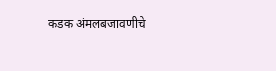कडक अंमलबजावणीचे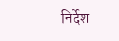निर्देश